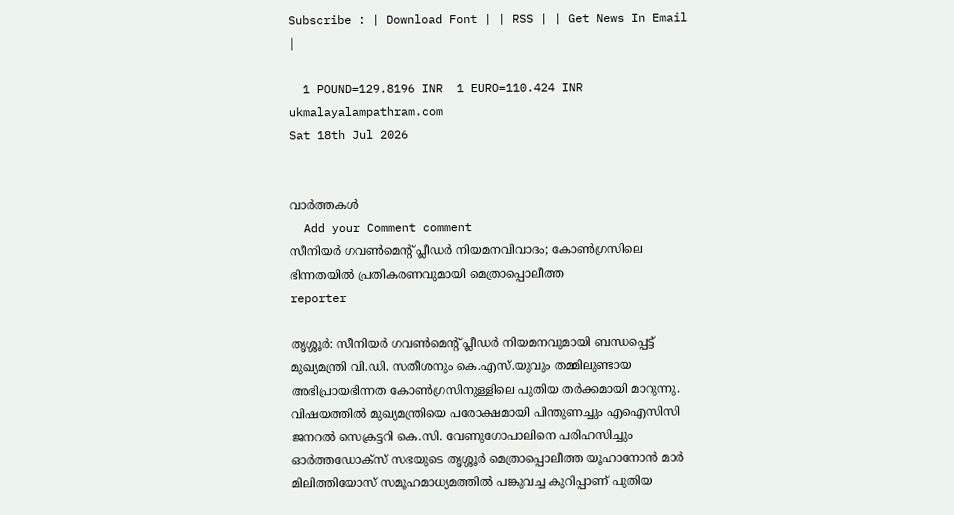Subscribe : | Download Font | | RSS | | Get News In Email |

  1 POUND=129.8196 INR  1 EURO=110.424 INR
ukmalayalampathram.com
Sat 18th Jul 2026


വാര്‍ത്തകള്‍
  Add your Comment comment
സീനിയര്‍ ഗവണ്‍മെന്റ് പ്ലീഡര്‍ നിയമനവിവാദം; കോണ്‍ഗ്രസിലെ ഭിന്നതയില്‍ പ്രതികരണവുമായി മെത്രാപ്പൊലീത്ത
reporter

തൃശ്ശൂര്‍: സീനിയര്‍ ഗവണ്‍മെന്റ് പ്ലീഡര്‍ നിയമനവുമായി ബന്ധപ്പെട്ട് മുഖ്യമന്ത്രി വി.ഡി. സതീശനും കെ.എസ്.യുവും തമ്മിലുണ്ടായ അഭിപ്രായഭിന്നത കോണ്‍ഗ്രസിനുള്ളിലെ പുതിയ തര്‍ക്കമായി മാറുന്നു. വിഷയത്തില്‍ മുഖ്യമന്ത്രിയെ പരോക്ഷമായി പിന്തുണച്ചും എഐസിസി ജനറല്‍ സെക്രട്ടറി കെ.സി. വേണുഗോപാലിനെ പരിഹസിച്ചും ഓര്‍ത്തഡോക്സ് സഭയുടെ തൃശ്ശൂര്‍ മെത്രാപ്പൊലീത്ത യൂഹാനോന്‍ മാര്‍ മിലിത്തിയോസ് സമൂഹമാധ്യമത്തില്‍ പങ്കുവച്ച കുറിപ്പാണ് പുതിയ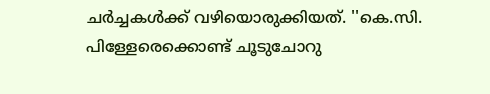ചര്‍ച്ചകള്‍ക്ക് വഴിയൊരുക്കിയത്. ''കെ.സി. പിള്ളേരെക്കൊണ്ട് ചൂടുചോറു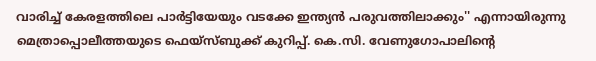വാരിച്ച് കേരളത്തിലെ പാര്‍ട്ടിയേയും വടക്കേ ഇന്ത്യന്‍ പരുവത്തിലാക്കും'' എന്നായിരുന്നു മെത്രാപ്പൊലീത്തയുടെ ഫെയ്സ്ബുക്ക് കുറിപ്പ്. കെ.സി. വേണുഗോപാലിന്റെ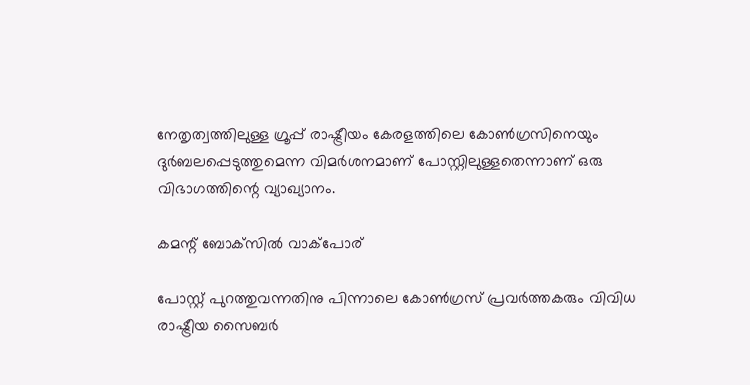നേതൃത്വത്തിലുള്ള ഗ്രൂപ്പ് രാഷ്ട്രീയം കേരളത്തിലെ കോണ്‍ഗ്രസിനെയും ദുര്‍ബലപ്പെടുത്തുമെന്ന വിമര്‍ശനമാണ് പോസ്റ്റിലുള്ളതെന്നാണ് ഒരു വിഭാഗത്തിന്റെ വ്യാഖ്യാനം.

കമന്റ് ബോക്‌സില്‍ വാക്‌പോര്

പോസ്റ്റ് പുറത്തുവന്നതിനു പിന്നാലെ കോണ്‍ഗ്രസ് പ്രവര്‍ത്തകരും വിവിധ രാഷ്ട്രീയ സൈബര്‍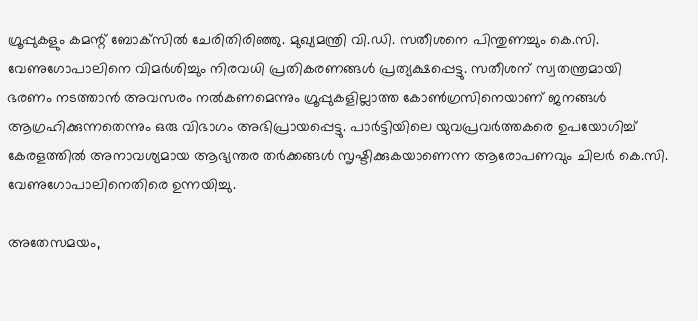ഗ്രൂപ്പുകളും കമന്റ് ബോക്‌സില്‍ ചേരിതിരിഞ്ഞു. മുഖ്യമന്ത്രി വി.ഡി. സതീശനെ പിന്തുണച്ചും കെ.സി. വേണുഗോപാലിനെ വിമര്‍ശിച്ചും നിരവധി പ്രതികരണങ്ങള്‍ പ്രത്യക്ഷപ്പെട്ടു. സതീശന് സ്വതന്ത്രമായി ഭരണം നടത്താന്‍ അവസരം നല്‍കണമെന്നും ഗ്രൂപ്പുകളില്ലാത്ത കോണ്‍ഗ്രസിനെയാണ് ജനങ്ങള്‍ ആഗ്രഹിക്കുന്നതെന്നും ഒരു വിഭാഗം അഭിപ്രായപ്പെട്ടു. പാര്‍ട്ടിയിലെ യുവപ്രവര്‍ത്തകരെ ഉപയോഗിച്ച് കേരളത്തില്‍ അനാവശ്യമായ ആഭ്യന്തര തര്‍ക്കങ്ങള്‍ സൃഷ്ടിക്കുകയാണെന്ന ആരോപണവും ചിലര്‍ കെ.സി. വേണുഗോപാലിനെതിരെ ഉന്നയിച്ചു.

അതേസമയം,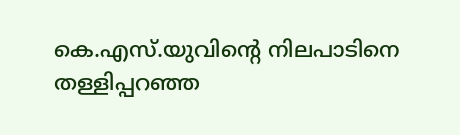കെ.എസ്.യുവിന്റെ നിലപാടിനെ തള്ളിപ്പറഞ്ഞ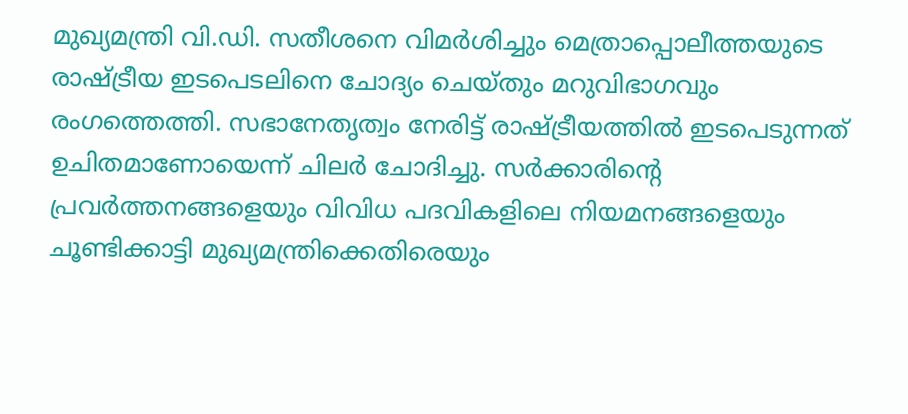മുഖ്യമന്ത്രി വി.ഡി. സതീശനെ വിമര്‍ശിച്ചും മെത്രാപ്പൊലീത്തയുടെ രാഷ്ട്രീയ ഇടപെടലിനെ ചോദ്യം ചെയ്തും മറുവിഭാഗവും രംഗത്തെത്തി. സഭാനേതൃത്വം നേരിട്ട് രാഷ്ട്രീയത്തില്‍ ഇടപെടുന്നത് ഉചിതമാണോയെന്ന് ചിലര്‍ ചോദിച്ചു. സര്‍ക്കാരിന്റെ പ്രവര്‍ത്തനങ്ങളെയും വിവിധ പദവികളിലെ നിയമനങ്ങളെയും ചൂണ്ടിക്കാട്ടി മുഖ്യമന്ത്രിക്കെതിരെയും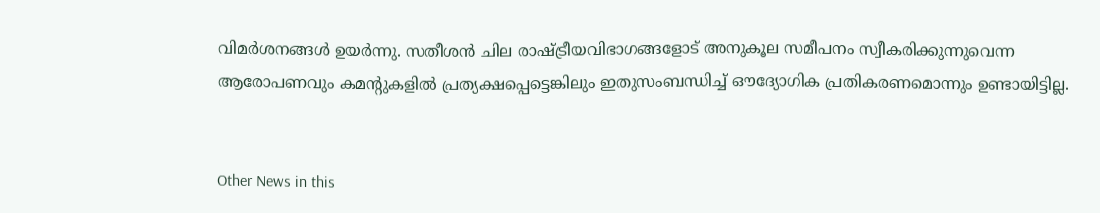വിമര്‍ശനങ്ങള്‍ ഉയര്‍ന്നു. സതീശന്‍ ചില രാഷ്ട്രീയവിഭാഗങ്ങളോട് അനുകൂല സമീപനം സ്വീകരിക്കുന്നുവെന്ന ആരോപണവും കമന്റുകളില്‍ പ്രത്യക്ഷപ്പെട്ടെങ്കിലും ഇതുസംബന്ധിച്ച് ഔദ്യോഗിക പ്രതികരണമൊന്നും ഉണ്ടായിട്ടില്ല.


Other News in this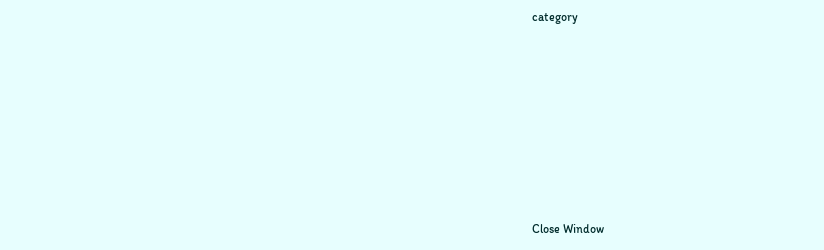category








Close Window